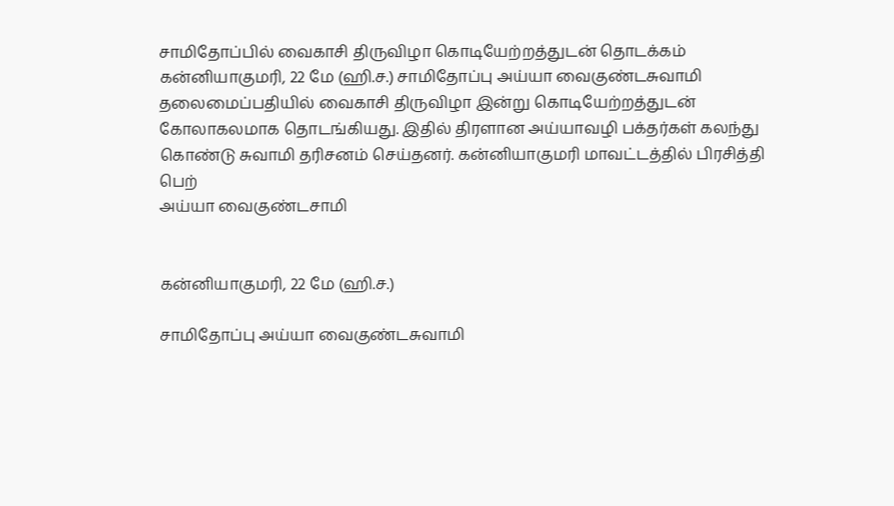சாமிதோப்பில் வைகாசி திருவிழா கொடியேற்றத்துடன் தொடக்கம்
கன்னியாகுமரி, 22 மே (ஹி.ச.) சாமிதோப்பு அய்யா வைகுண்டசுவாமி தலைமைப்பதியில் வைகாசி திருவிழா இன்று கொடியேற்றத்துடன் கோலாகலமாக தொடங்கியது. இதில் திரளான அய்யாவழி பக்தர்கள் கலந்து கொண்டு சுவாமி தரிசனம் செய்தனர். கன்னியாகுமரி மாவட்டத்தில் பிரசித்தி பெற்
அய்யா வைகுண்டசாமி


கன்னியாகுமரி, 22 மே (ஹி.ச.)

சாமிதோப்பு அய்யா வைகுண்டசுவாமி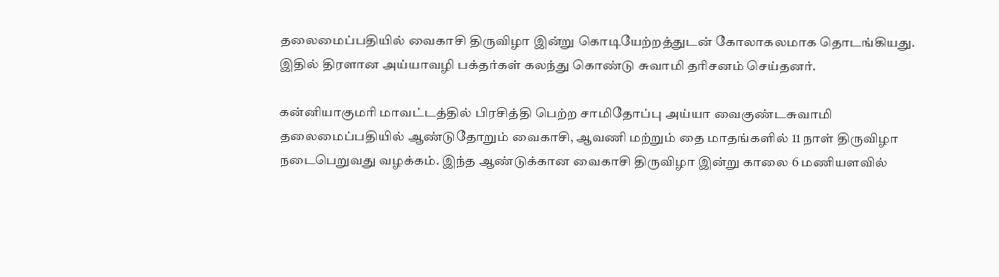தலைமைப்பதியில் வைகாசி திருவிழா இன்று கொடியேற்றத்துடன் கோலாகலமாக தொடங்கியது. இதில் திரளான அய்யாவழி பக்தர்கள் கலந்து கொண்டு சுவாமி தரிசனம் செய்தனர்.

கன்னியாகுமரி மாவட்டத்தில் பிரசித்தி பெற்ற சாமிதோப்பு அய்யா வைகுண்டசுவாமி தலைமைப்பதியில் ஆண்டுதோறும் வைகாசி, ஆவணி மற்றும் தை மாதங்களில் 11 நாள் திருவிழா நடைபெறுவது வழக்கம். இந்த ஆண்டுக்கான வைகாசி திருவிழா இன்று காலை 6 மணியளவில்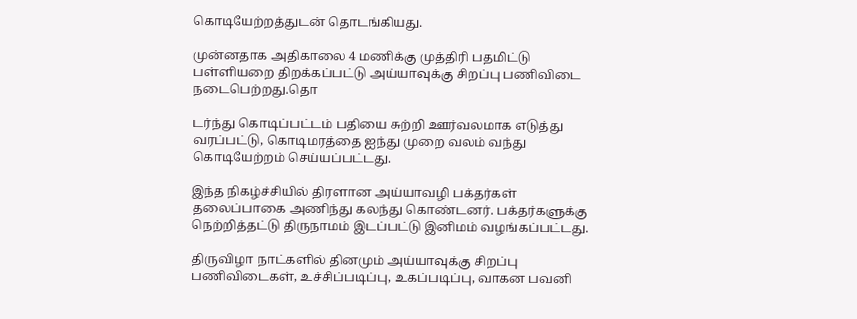கொடியேற்றத்துடன் தொடங்கியது.

முன்னதாக அதிகாலை 4 மணிக்கு முத்திரி பதமிட்டு பள்ளியறை திறக்கப்பட்டு அய்யாவுக்கு சிறப்பு பணிவிடை நடைபெற்றது.தொ

டர்ந்து கொடிப்பட்டம் பதியை சுற்றி ஊர்வலமாக எடுத்து வரப்பட்டு, கொடிமரத்தை ஐந்து முறை வலம் வந்து கொடியேற்றம் செய்யப்பட்டது.

இந்த நிகழ்ச்சியில் திரளான அய்யாவழி பக்தர்கள் தலைப்பாகை அணிந்து கலந்து கொண்டனர். பக்தர்களுக்கு நெற்றித்தட்டு திருநாமம் இடப்பட்டு இனிமம் வழங்கப்பட்டது.

திருவிழா நாட்களில் தினமும் அய்யாவுக்கு சிறப்பு பணிவிடைகள், உச்சிப்படிப்பு, உகப்படிப்பு, வாகன பவனி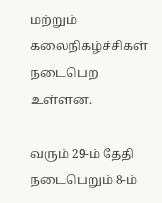மற்றும் கலைநிகழ்ச்சிகள் நடைபெற உள்ளன.

வரும் 29-ம் தேதி நடைபெறும் 8-ம்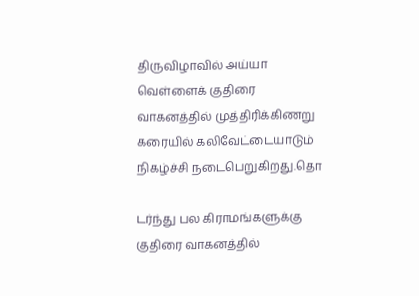திருவிழாவில் அய்யா வெள்ளைக் குதிரை வாகனத்தில் முத்திரிக்கிணறு கரையில் கலிவேட்டையாடும் நிகழ்ச்சி நடைபெறுகிறது.தொ

டர்ந்து பல கிராமங்களுக்கு குதிரை வாகனத்தில்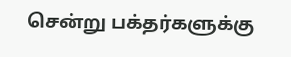சென்று பக்தர்களுக்கு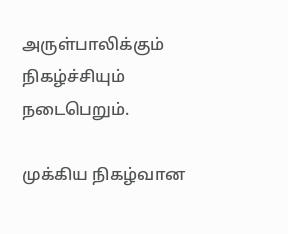அருள்பாலிக்கும் நிகழ்ச்சியும் நடைபெறும்.

முக்கிய நிகழ்வான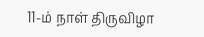11-ம் நாள் திருவிழா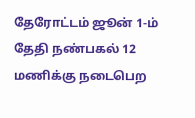தேரோட்டம் ஜூன் 1-ம் தேதி நண்பகல் 12 மணிக்கு நடைபெற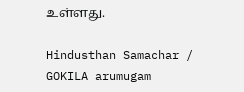உள்ளது.

Hindusthan Samachar / GOKILA arumugam